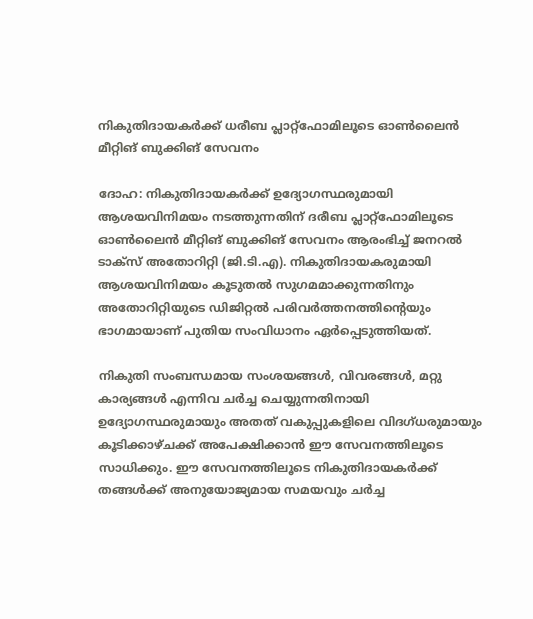നികുതിദായകർക്ക് ധരീബ പ്ലാറ്റ്‌ഫോമിലൂടെ ഓൺലൈൻ മീറ്റിങ് ബുക്കിങ് സേവനം

ദോഹ: നികുതിദായകർക്ക് ഉദ്യോഗസ്ഥരുമായി ആശയവിനിമയം നടത്തുന്നതിന് ദരീബ പ്ലാറ്റ്‌ഫോമിലൂടെ ഓൺലൈൻ മീറ്റിങ് ബുക്കിങ് സേവനം ആരംഭിച്ച് ജനറൽ ടാക്സ് അതോറിറ്റി (ജി.ടി.എ). നികുതിദായകരുമായി ആശയവിനിമയം കൂടുതൽ സുഗമമാക്കുന്നതിനും അതോറിറ്റിയുടെ ഡിജിറ്റൽ പരിവർത്തനത്തിന്റെയും ഭാഗമായാണ് പുതിയ സംവിധാനം ഏർപ്പെടുത്തിയത്.

നികുതി സംബന്ധമായ സംശയങ്ങൾ, വിവരങ്ങൾ, മറ്റു കാര്യങ്ങൾ എന്നിവ ചർച്ച ചെയ്യുന്നതിനായി ഉദ്യോഗസ്ഥരുമായും അതത് വകുപ്പുകളിലെ വിദഗ്ധരുമായും കൂടിക്കാഴ്ചക്ക് അപേക്ഷിക്കാൻ ഈ സേവനത്തിലൂടെ സാധിക്കും. ഈ സേവനത്തിലൂടെ നികുതിദായകർക്ക് തങ്ങൾക്ക് അനുയോജ്യമായ സമയവും ചർച്ച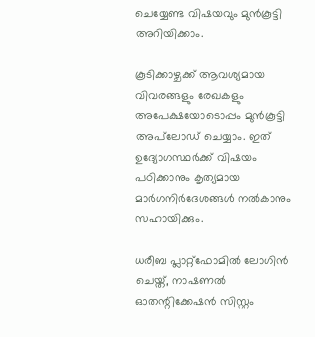ചെയ്യേണ്ട വിഷയവും മുൻകൂട്ടി അറിയിക്കാം.

കൂടിക്കാഴ്ചക്ക് ആവശ്യമായ വിവരങ്ങളും രേഖകളും അപേക്ഷയോടൊപ്പം മുൻകൂട്ടി അപ്‌ലോഡ് ചെയ്യാം. ഇത് ഉദ്യോഗസ്ഥർക്ക് വിഷയം പഠിക്കാനും കൃത്യമായ മാർഗനിർദേശങ്ങൾ നൽകാനും സഹായിക്കും.

ധരീബ പ്ലാറ്റ്‌ഫോമിൽ ലോഗിൻ ചെയ്ത്, നാഷണൽ ഓതന്റിക്കേഷൻ സിസ്റ്റം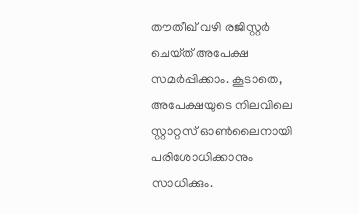തൗതീഖ് വഴി രജിസ്റ്റർ ചെയ്‌ത് അപേക്ഷ സമർപ്പിക്കാം. കൂടാതെ, അപേക്ഷയുടെ നിലവിലെ സ്റ്റാറ്റസ് ഓൺലൈനായി പരിശോധിക്കാനും സാധിക്കും.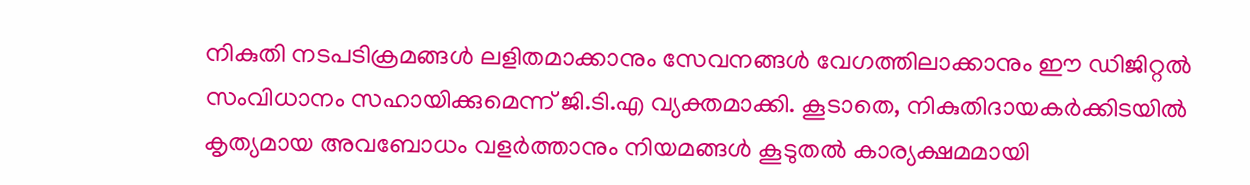നികുതി നടപടിക്രമങ്ങൾ ലളിതമാക്കാനും സേവനങ്ങൾ വേഗത്തിലാക്കാനും ഈ ഡിജിറ്റൽ സംവിധാനം സഹായിക്കുമെന്ന് ജി.ടി.എ വ്യക്തമാക്കി. കൂടാതെ, നികുതിദായകർക്കിടയിൽ കൃത്യമായ അവബോധം വളർത്താനും നിയമങ്ങൾ കൂടുതൽ കാര്യക്ഷമമായി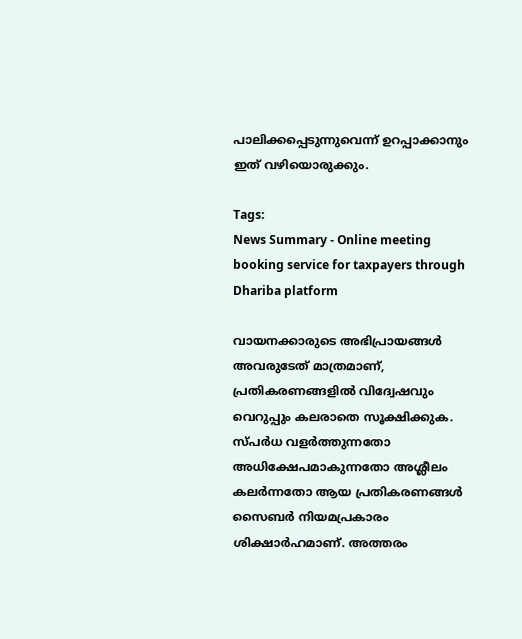പാലിക്കപ്പെടുന്നുവെന്ന് ഉറപ്പാക്കാനും ഇത് വഴിയൊരുക്കും.

Tags:
News Summary - Online meeting booking service for taxpayers through Dhariba platform

വായനക്കാരുടെ അഭിപ്രായങ്ങള്‍ അവരുടേത് മാത്രമാണ്, പ്രതികരണങ്ങളിൽ വിദ്വേഷവും വെറുപ്പും കലരാതെ സൂക്ഷിക്കുക. സ്പർധ വളർത്തുന്നതോ അധിക്ഷേപമാകുന്നതോ അശ്ലീലം കലർന്നതോ ആയ പ്രതികരണങ്ങൾ സൈബർ നിയമപ്രകാരം ശിക്ഷാർഹമാണ്. അത്തരം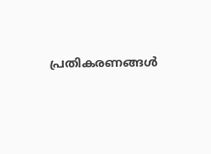പ്രതികരണങ്ങൾ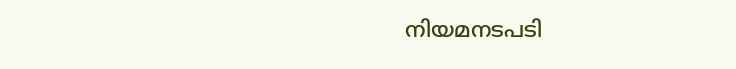നിയമനടപടി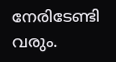നേരിടേണ്ടി വരും.